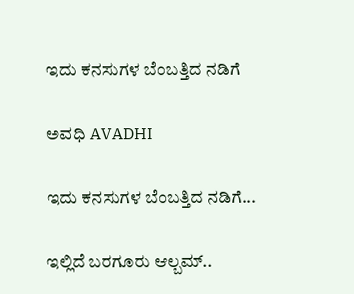ಇದು ಕನಸುಗಳ ಬೆಂಬತ್ತಿದ ನಡಿಗೆ‍

ಅವಧಿ AVADHI

ಇದು ಕನಸುಗಳ ಬೆಂಬತ್ತಿದ ನಡಿಗೆ...

ಇಲ್ಲಿದೆ ಬರಗೂರು ಆಲ್ಬಮ್..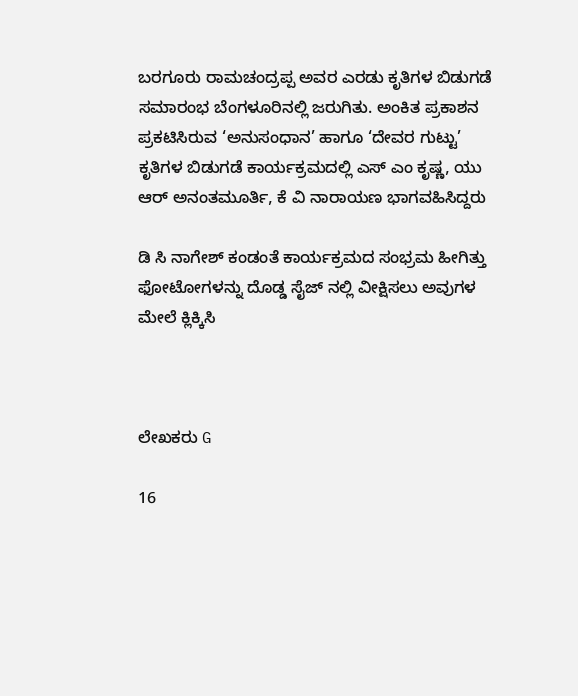ಬರಗೂರು ರಾಮಚಂದ್ರಪ್ಪ ಅವರ ಎರಡು ಕೃತಿಗಳ ಬಿಡುಗಡೆ ಸಮಾರಂಭ ಬೆಂಗಳೂರಿನಲ್ಲಿ ಜರುಗಿತು. ಅಂಕಿತ ಪ್ರಕಾಶನ ಪ್ರಕಟಿಸಿರುವ ‘ಅನುಸಂಧಾನ’ ಹಾಗೂ ‘ದೇವರ ಗುಟ್ಟು’ ಕೃತಿಗಳ ಬಿಡುಗಡೆ ಕಾರ್ಯಕ್ರಮದಲ್ಲಿ ಎಸ್ ಎಂ ಕೃಷ್ಣ, ಯು ಆರ್ ಅನಂತಮೂರ್ತಿ, ಕೆ ವಿ ನಾರಾಯಣ ಭಾಗವಹಿಸಿದ್ದರು

ಡಿ ಸಿ ನಾಗೇಶ್ ಕಂಡಂತೆ ಕಾರ್ಯಕ್ರಮದ ಸಂಭ್ರಮ ಹೀಗಿತ್ತು
ಫೋಟೋಗಳನ್ನು ದೊಡ್ಡ ಸೈಜ್ ನಲ್ಲಿ ವೀಕ್ಷಿಸಲು ಅವುಗಳ ಮೇಲೆ ಕ್ಲಿಕ್ಕಿಸಿ



ಲೇಖಕರು G

16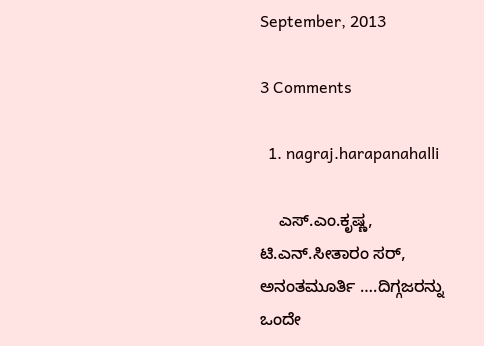September, 2013

3 Comments

  1. nagraj.harapanahalli

    ಎಸ್.ಎಂ.ಕೃಷ್ಣ, ಟಿ.ಎನ್.ಸೀತಾರಂ ಸರ್, ಅನಂತಮೂರ್ತಿ ….ದಿಗ್ಗಜರನ್ನು ಒಂದೇ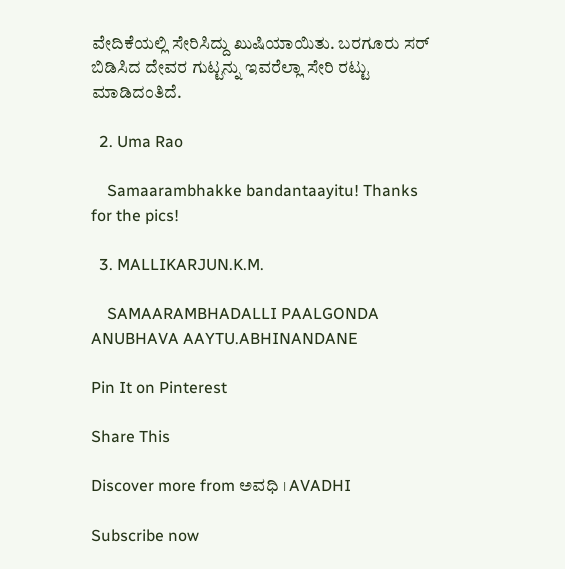ವೇದಿಕೆಯಲ್ಲಿ ಸೇರಿಸಿದ್ದು ಖುಷಿಯಾಯಿತು. ಬರಗೂರು ಸರ್ ಬಿಡಿಸಿದ ದೇವರ ಗುಟ್ಟನ್ನು ಇವರೆಲ್ಲಾ ಸೇರಿ ರಟ್ಟು ಮಾಡಿದಂತಿದೆ.

  2. Uma Rao

    Samaarambhakke bandantaayitu! Thanks for the pics!

  3. MALLIKARJUN.K.M.

    SAMAARAMBHADALLI PAALGONDA ANUBHAVA AAYTU.ABHINANDANE

Pin It on Pinterest

Share This

Discover more from ಅವಧಿ । AVADHI

Subscribe now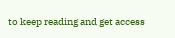to keep reading and get access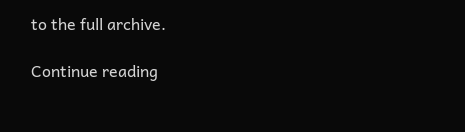to the full archive.

Continue reading